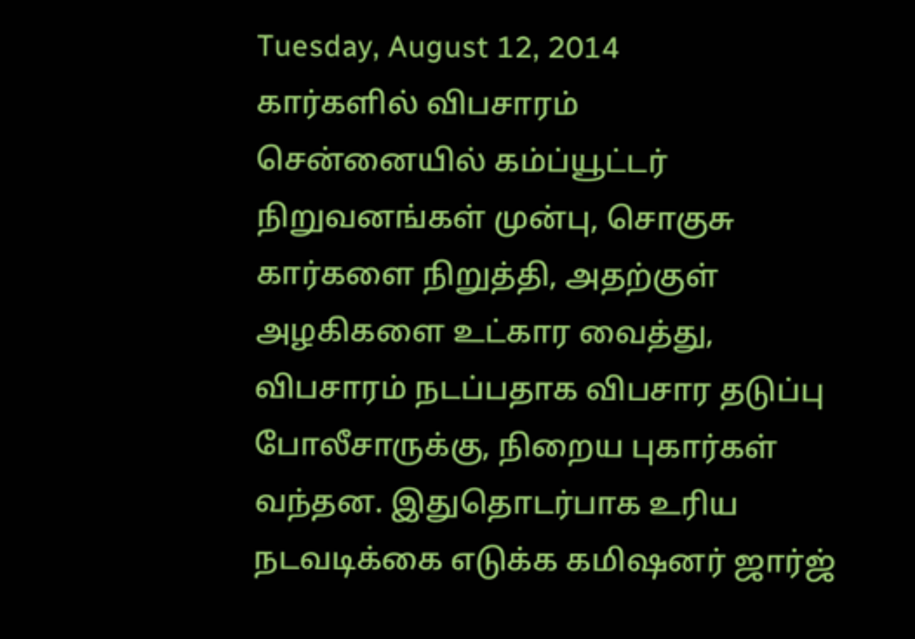Tuesday, August 12, 2014
கார்களில் விபசாரம்
சென்னையில் கம்ப்யூட்டர் நிறுவனங்கள் முன்பு, சொகுசு கார்களை நிறுத்தி, அதற்குள் அழகிகளை உட்கார வைத்து, விபசாரம் நடப்பதாக விபசார தடுப்பு போலீசாருக்கு, நிறைய புகார்கள் வந்தன. இதுதொடர்பாக உரிய நடவடிக்கை எடுக்க கமிஷனர் ஜார்ஜ்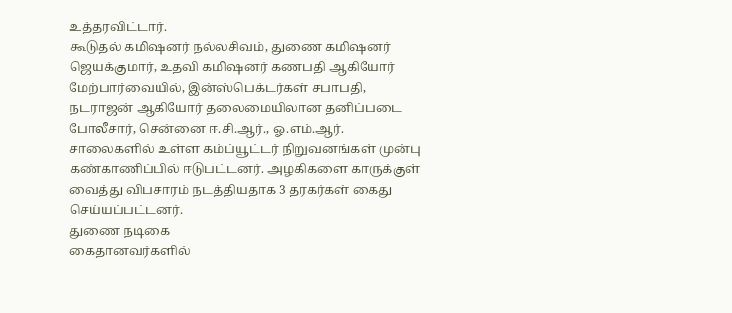உத்தரவிட்டார்.
கூடுதல் கமிஷனர் நல்லசிவம், துணை கமிஷனர் ஜெயக்குமார், உதவி கமிஷனர் கணபதி ஆகியோர் மேற்பார்வையில், இன்ஸ்பெக்டர்கள் சபாபதி, நடராஜன் ஆகியோர் தலைமையிலான தனிப்படை போலீசார், சென்னை ஈ.சி.ஆர்., ஓ.எம்.ஆர். சாலைகளில் உள்ள கம்ப்யூட்டர் நிறுவனங்கள் முன்பு கண்காணிப்பில் ஈடுபட்டனர். அழகிகளை காருக்குள் வைத்து விபசாரம் நடத்தியதாக 3 தரகர்கள் கைது செய்யப்பட்டனர்.
துணை நடிகை
கைதானவர்களில்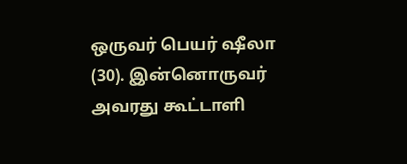ஒருவர் பெயர் ஷீலா (30). இன்னொருவர் அவரது கூட்டாளி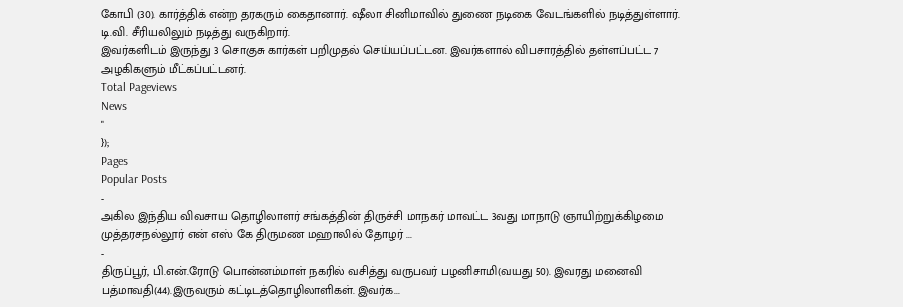கோபி (30). கார்த்திக் என்ற தரகரும் கைதானார். ஷீலா சினிமாவில் துணை நடிகை வேடங்களில் நடித்துள்ளார். டி.வி. சீரியலிலும் நடித்து வருகிறார்.
இவர்களிடம் இருந்து 3 சொகுசு கார்கள் பறிமுதல் செய்யப்பட்டன. இவர்களால் விபசாரத்தில் தள்ளப்பட்ட 7 அழகிகளும் மீட்கப்பட்டனர்.
Total Pageviews
News
"
});
Pages
Popular Posts
-
அகில இந்திய விவசாய தொழிலாளர் சங்கத்தின் திருச்சி மாநகர் மாவட்ட 3வது மாநாடு ஞாயிற்றுக்கிழமை முத்தரசநல்லூர் என் எஸ் கே திருமண மஹாலில் தோழர் ...
-
திருப்பூர், பி.என்.ரோடு பொன்னம்மாள் நகரில் வசித்து வருபவர் பழனிசாமி(வயது 50). இவரது மனைவி பத்மாவதி(44).இருவரும் கட்டிடத்தொழிலாளிகள். இவர்க...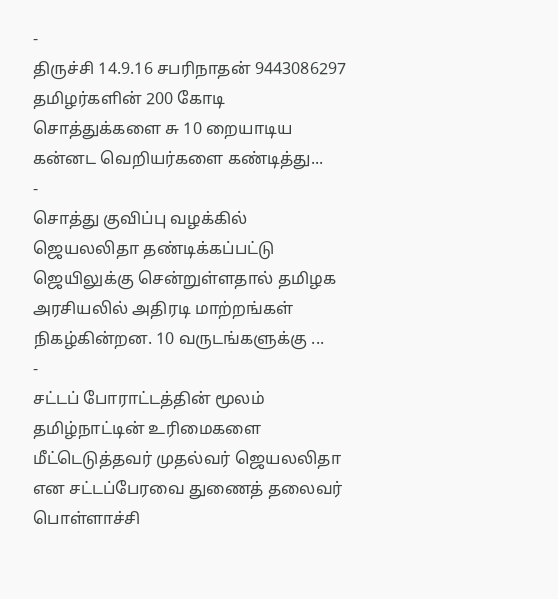-
திருச்சி 14.9.16 சபரிநாதன் 9443086297 தமிழர்களின் 200 கோடி சொத்துக்களை சு 10 றையாடிய கன்னட வெறியர்களை கண்டித்து...
-
சொத்து குவிப்பு வழக்கில் ஜெயலலிதா தண்டிக்கப்பட்டு ஜெயிலுக்கு சென்றுள்ளதால் தமிழக அரசியலில் அதிரடி மாற்றங்கள் நிகழ்கின்றன. 10 வருடங்களுக்கு ...
-
சட்டப் போராட்டத்தின் மூலம் தமிழ்நாட்டின் உரிமைகளை மீட்டெடுத்தவர் முதல்வர் ஜெயலலிதா என சட்டப்பேரவை துணைத் தலைவர் பொள்ளாச்சி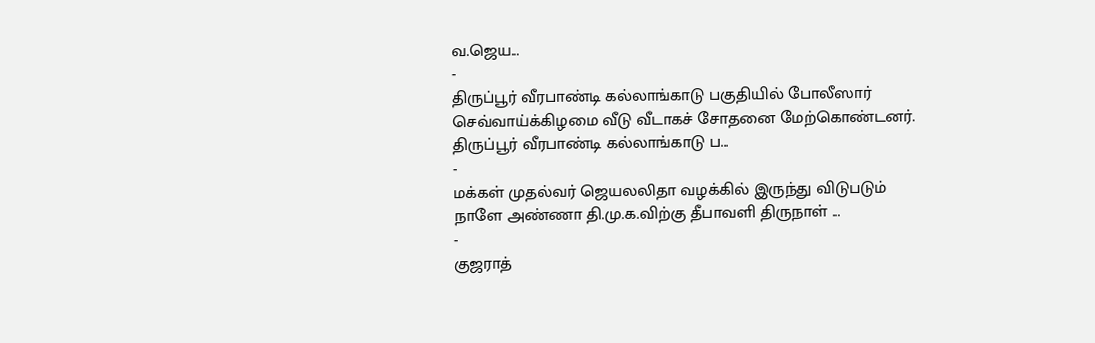வ.ஜெய...
-
திருப்பூர் வீரபாண்டி கல்லாங்காடு பகுதியில் போலீஸார் செவ்வாய்க்கிழமை வீடு வீடாகச் சோதனை மேற்கொண்டனர். திருப்பூர் வீரபாண்டி கல்லாங்காடு ப...
-
மக்கள் முதல்வர் ஜெயலலிதா வழக்கில் இருந்து விடுபடும் நாளே அண்ணா தி.மு.க.விற்கு தீபாவளி திருநாள் ...
-
குஜராத்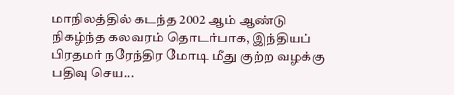மாநிலத்தில் கடந்த 2002 ஆம் ஆண்டு நிகழ்ந்த கலவரம் தொடர்பாக, இந்தியப் பிரதமர் நரேந்திர மோடி மீது குற்ற வழக்கு பதிவு செய...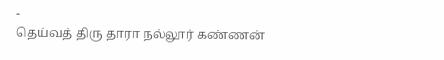-
தெய்வத் திரு தாரா நல்லூர் கண்ணன்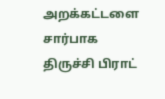அறக்கட்டளை சார்பாக திருச்சி பிராட்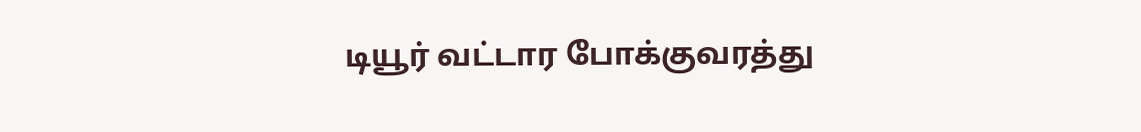டியூர் வட்டார போக்குவரத்து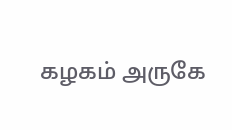கழகம் அருகே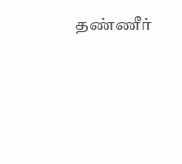தண்ணீர்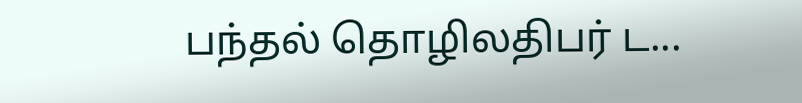பந்தல் தொழிலதிபர் ட...